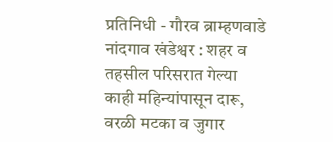प्रतिनिधी - गौरव ब्राम्हणवाडे
नांदगाव खंडेश्वर : शहर व तहसील परिसरात गेल्या काही महिन्यांपासून दारू, वरळी मटका व जुगार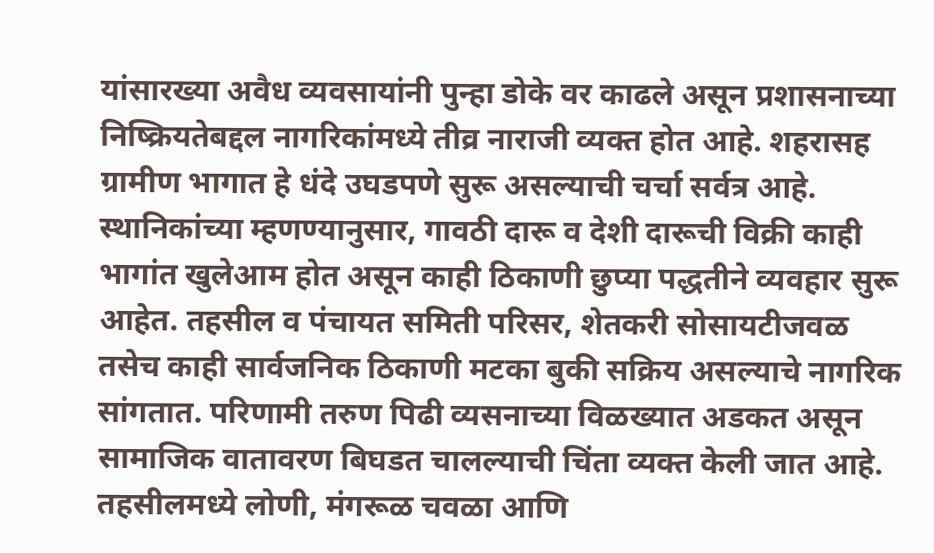यांसारख्या अवैध व्यवसायांनी पुन्हा डोके वर काढले असून प्रशासनाच्या निष्क्रियतेबद्दल नागरिकांमध्ये तीव्र नाराजी व्यक्त होत आहे. शहरासह ग्रामीण भागात हे धंदे उघडपणे सुरू असल्याची चर्चा सर्वत्र आहे.
स्थानिकांच्या म्हणण्यानुसार, गावठी दारू व देशी दारूची विक्री काही भागांत खुलेआम होत असून काही ठिकाणी छुप्या पद्धतीने व्यवहार सुरू आहेत. तहसील व पंचायत समिती परिसर, शेतकरी सोसायटीजवळ तसेच काही सार्वजनिक ठिकाणी मटका बुकी सक्रिय असल्याचे नागरिक सांगतात. परिणामी तरुण पिढी व्यसनाच्या विळख्यात अडकत असून सामाजिक वातावरण बिघडत चालल्याची चिंता व्यक्त केली जात आहे.
तहसीलमध्ये लोणी, मंगरूळ चवळा आणि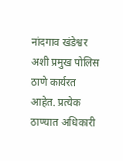नांदगाव खंडेश्वर अशी प्रमुख पोलिस ठाणे कार्यरत आहेत. प्रत्येक ठाण्यात अधिकारी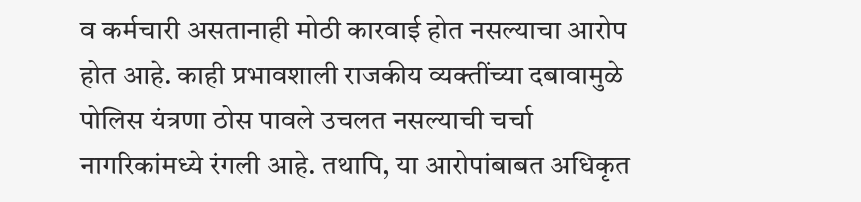व कर्मचारी असतानाही मोठी कारवाई होत नसल्याचा आरोप होत आहे. काही प्रभावशाली राजकीय व्यक्तींच्या दबावामुळे पोलिस यंत्रणा ठोस पावले उचलत नसल्याची चर्चा नागरिकांमध्ये रंगली आहे. तथापि, या आरोपांबाबत अधिकृत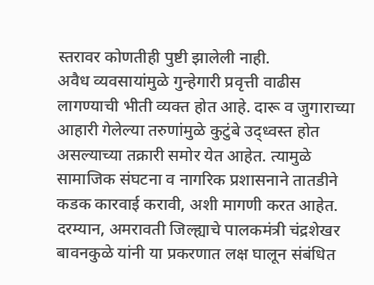स्तरावर कोणतीही पुष्टी झालेली नाही.
अवैध व्यवसायांमुळे गुन्हेगारी प्रवृत्ती वाढीस लागण्याची भीती व्यक्त होत आहे. दारू व जुगाराच्या आहारी गेलेल्या तरुणांमुळे कुटुंबे उद्ध्वस्त होत असल्याच्या तक्रारी समोर येत आहेत. त्यामुळे सामाजिक संघटना व नागरिक प्रशासनाने तातडीने कडक कारवाई करावी, अशी मागणी करत आहेत.
दरम्यान, अमरावती जिल्ह्याचे पालकमंत्री चंद्रशेखर बावनकुळे यांनी या प्रकरणात लक्ष घालून संबंधित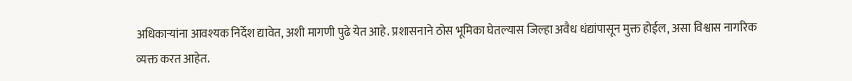अधिकाऱ्यांना आवश्यक निर्देश द्यावेत, अशी मागणी पुढे येत आहे. प्रशासनाने ठोस भूमिका घेतल्यास जिल्हा अवैध धंद्यांपासून मुक्त होईल, असा विश्वास नागरिक व्यक्त करत आहेत.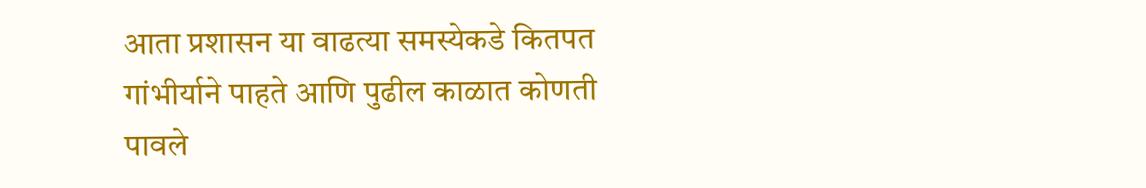आता प्रशासन या वाढत्या समस्येकडे कितपत गांभीर्याने पाहते आणि पुढील काळात कोणती पावले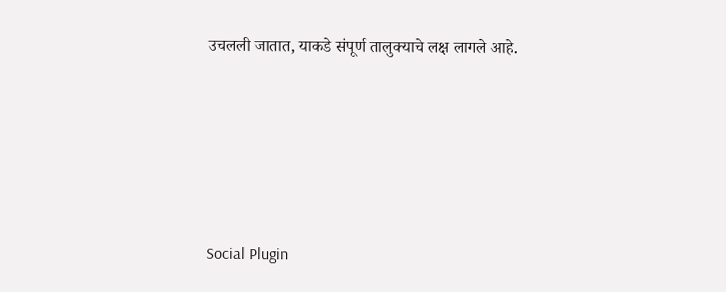उचलली जातात, याकडे संपूर्ण तालुक्याचे लक्ष लागले आहे.





Social Plugin